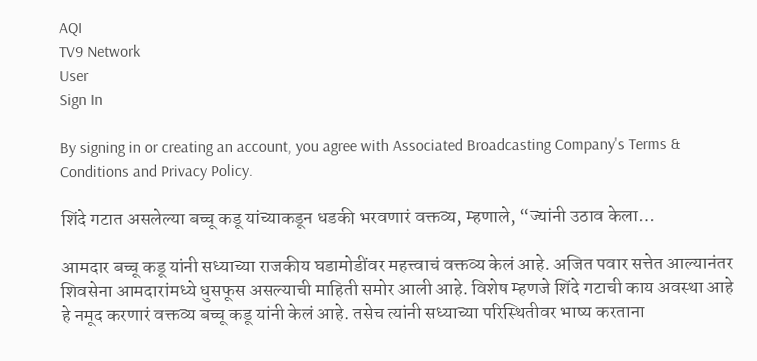AQI
TV9 Network
User
Sign In

By signing in or creating an account, you agree with Associated Broadcasting Company's Terms & Conditions and Privacy Policy.

शिंदे गटात असलेल्या बच्चू कडू यांच्याकडून धडकी भरवणारं वक्तव्य, म्हणाले, “ज्यांनी उठाव केला…

आमदार बच्चू कडू यांनी सध्याच्या राजकीय घडामोडींवर महत्त्वाचं वक्तव्य केलं आहे. अजित पवार सत्तेत आल्यानंतर शिवसेना आमदारांमध्ये धुसफूस असल्याची माहिती समोर आली आहे. विशेष म्हणजे शिंदे गटाची काय अवस्था आहे हे नमूद करणारं वक्तव्य बच्चू कडू यांनी केलं आहे. तसेच त्यांनी सध्याच्या परिस्थितीवर भाष्य करताना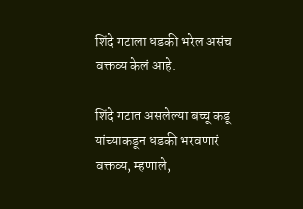शिंदे गटाला धडकी भरेल असंच वक्तव्य केलं आहे.

शिंदे गटात असलेल्या बच्चू कडू यांच्याकडून धडकी भरवणारं वक्तव्य, म्हणाले,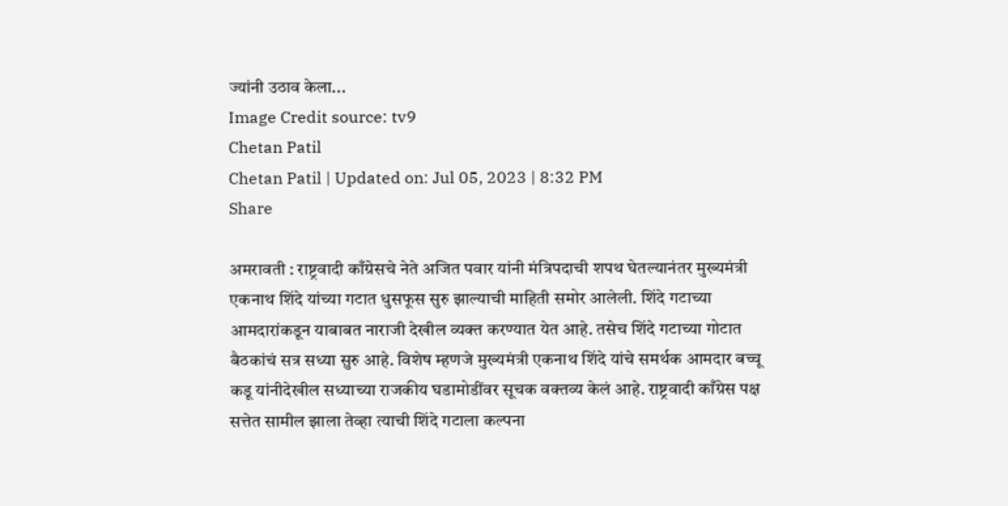ज्यांनी उठाव केला...
Image Credit source: tv9
Chetan Patil
Chetan Patil | Updated on: Jul 05, 2023 | 8:32 PM
Share

अमरावती : राष्ट्रवादी काँग्रेसचे नेते अजित पवार यांनी मंत्रिपदाची शपथ घेतल्यानंतर मुख्यमंत्री एकनाथ शिंदे यांच्या गटात धुसफूस सुरु झाल्याची माहिती समोर आलेली. शिंदे गटाच्या आमदारांकडून याबाबत नाराजी देखील व्यक्त करण्यात येत आहे. तसेच शिंदे गटाच्या गोटात बैठकांचं सत्र सध्या सुरु आहे. विशेष म्हणजे मुख्यमंत्री एकनाथ शिंदे यांचे समर्थक आमदार बच्चू कडू यांनीदेखील सध्याच्या राजकीय घडामोडींवर सूचक वक्तव्य केलं आहे. राष्ट्रवादी काँग्रेस पक्ष सत्तेत सामील झाला तेव्हा त्याची शिंदे गटाला कल्पना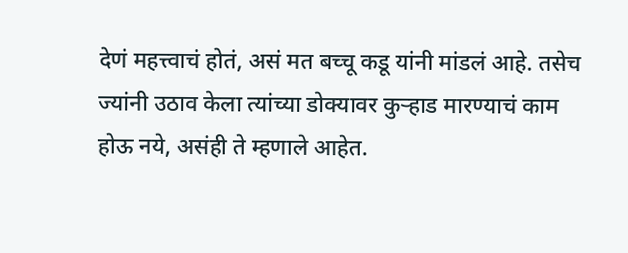देणं महत्त्वाचं होतं, असं मत बच्चू कडू यांनी मांडलं आहे. तसेच ज्यांनी उठाव केला त्यांच्या डोक्यावर कुऱ्हाड मारण्याचं काम होऊ नये, असंही ते म्हणाले आहेत.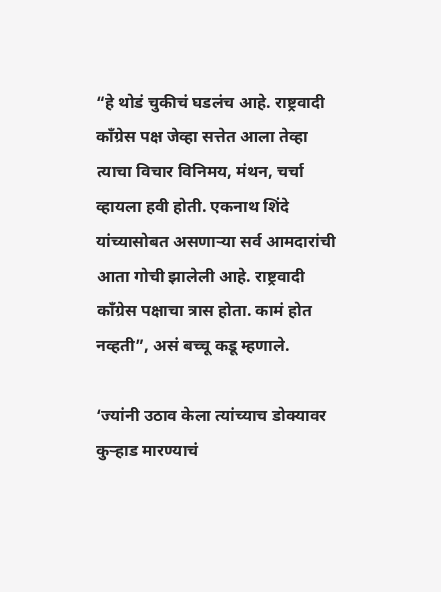“हे थोडं चुकीचं घडलंच आहे. राष्ट्रवादी काँग्रेस पक्ष जेव्हा सत्तेत आला तेव्हा त्याचा विचार विनिमय, मंथन, चर्चा व्हायला हवी होती. एकनाथ शिंदे यांच्यासोबत असणाऱ्या सर्व आमदारांची आता गोची झालेली आहे. राष्ट्रवादी काँग्रेस पक्षाचा त्रास होता. कामं होत नव्हती”, असं बच्चू कडू म्हणाले.

‘ज्यांनी उठाव केला त्यांच्याच डोक्यावर कुऱ्हाड मारण्याचं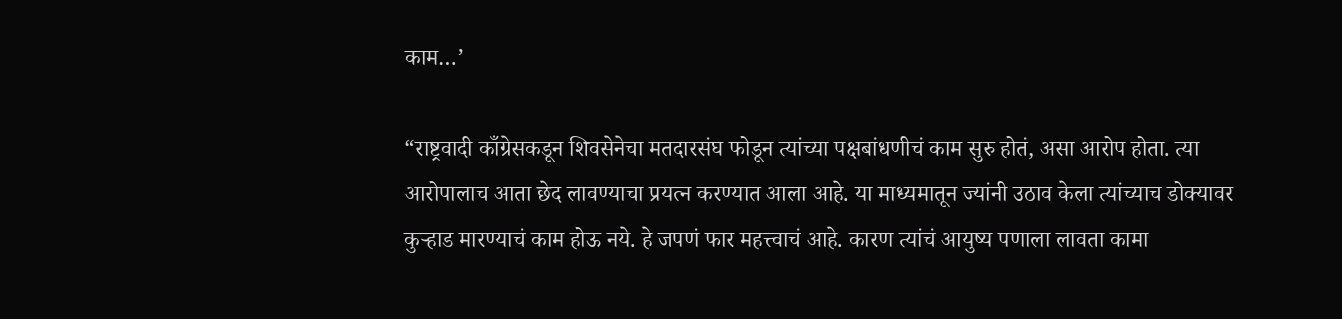काम…’

“राष्ट्रवादी काँग्रेसकडून शिवसेनेचा मतदारसंघ फोडून त्यांच्या पक्षबांधणीचं काम सुरु होतं, असा आरोप होता. त्या आरोपालाच आता छेद लावण्याचा प्रयत्न करण्यात आला आहे. या माध्यमातून ज्यांनी उठाव केला त्यांच्याच डोक्यावर कुऱ्हाड मारण्याचं काम होऊ नये. हे जपणं फार महत्त्वाचं आहे. कारण त्यांचं आयुष्य पणाला लावता कामा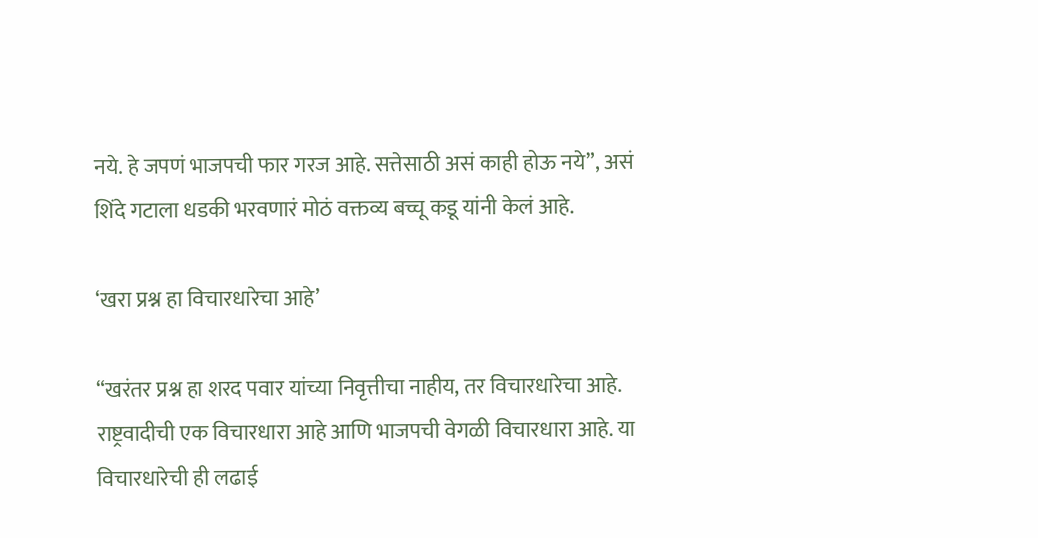नये. हे जपणं भाजपची फार गरज आहे. सत्तेसाठी असं काही होऊ नये”, असं शिंदे गटाला धडकी भरवणारं मोठं वक्तव्य बच्चू कडू यांनी केलं आहे.

‘खरा प्रश्न हा विचारधारेचा आहे’

“खरंतर प्रश्न हा शरद पवार यांच्या निवृत्तीचा नाहीय, तर विचारधारेचा आहे. राष्ट्रवादीची एक विचारधारा आहे आणि भाजपची वेगळी विचारधारा आहे. या विचारधारेची ही लढाई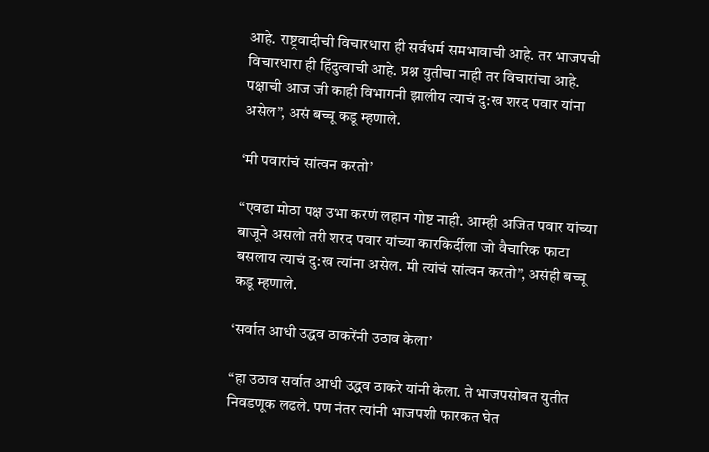आहे. राष्ट्रवादीची विचारधारा ही सर्वधर्म समभावाची आहे. तर भाजपची विचारधारा ही हिंदुत्वाची आहे. प्रश्न युतीचा नाही तर विचारांचा आहे. पक्षाची आज जी काही विभागनी झालीय त्याचं दु:ख शरद पवार यांना असेल”, असं बच्चू कडू म्हणाले.

‘मी पवारांचं सांत्वन करतो’

“एवढा मोठा पक्ष उभा करणं लहान गोष्ट नाही. आम्ही अजित पवार यांच्या बाजूने असलो तरी शरद पवार यांच्या कारकिर्दीला जो वैचारिक फाटा बसलाय त्याचं दु:ख त्यांना असेल. मी त्यांचं सांत्वन करतो”, असंही बच्चू कडू म्हणाले.

‘सर्वात आधी उद्धव ठाकरेंनी उठाव केला’

“हा उठाव सर्वात आधी उद्धव ठाकरे यांनी केला. ते भाजपसोबत युतीत निवडणूक लढले. पण नंतर त्यांनी भाजपशी फारकत घेत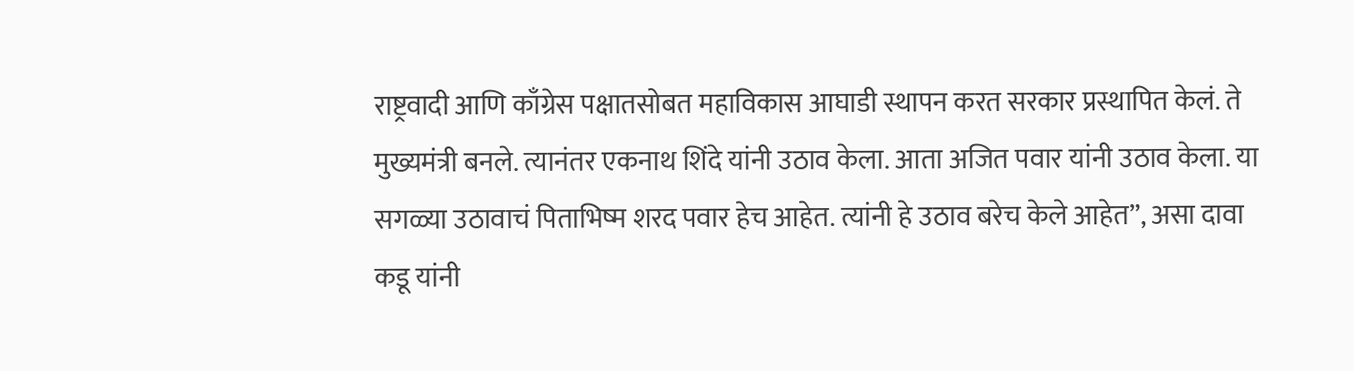राष्ट्रवादी आणि काँग्रेस पक्षातसोबत महाविकास आघाडी स्थापन करत सरकार प्रस्थापित केलं. ते मुख्यमंत्री बनले. त्यानंतर एकनाथ शिंदे यांनी उठाव केला. आता अजित पवार यांनी उठाव केला. या सगळ्या उठावाचं पिताभिष्म शरद पवार हेच आहेत. त्यांनी हे उठाव बरेच केले आहेत”, असा दावा कडू यांनी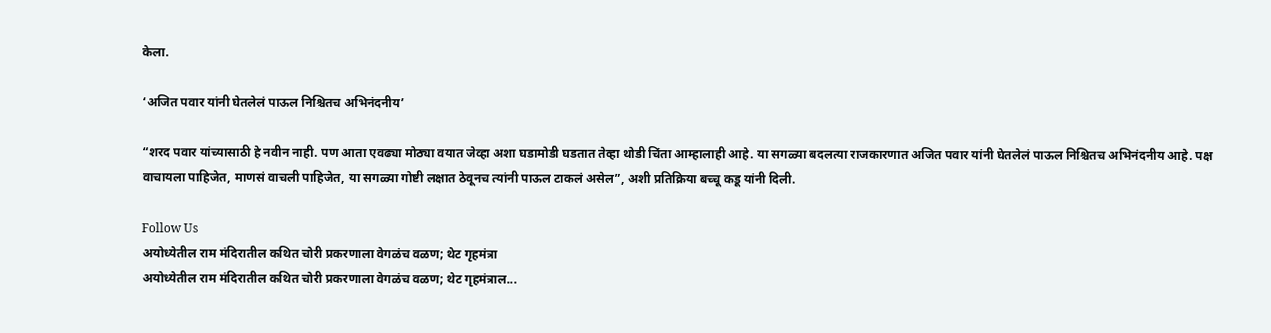केला.

‘अजित पवार यांनी घेतलेलं पाऊल निश्चितच अभिनंदनीय’

“शरद पवार यांच्यासाठी हे नवीन नाही. पण आता एवढ्या मोठ्या वयात जेव्हा अशा घडामोडी घडतात तेव्हा थोडी चिंता आम्हालाही आहे. या सगळ्या बदलत्या राजकारणात अजित पवार यांनी घेतलेलं पाऊल निश्चितच अभिनंदनीय आहे. पक्ष वाचायला पाहिजेत, माणसं वाचली पाहिजेत, या सगळ्या गोष्टी लक्षात ठेवूनच त्यांनी पाऊल टाकलं असेल”, अशी प्रतिक्रिया बच्चू कडू यांनी दिली.

Follow Us
अयोध्येतील राम मंदिरातील कथित चोरी प्रकरणाला वेगळंच वळण; थेट गृहमंत्रा
अयोध्येतील राम मंदिरातील कथित चोरी प्रकरणाला वेगळंच वळण; थेट गृहमंत्राल...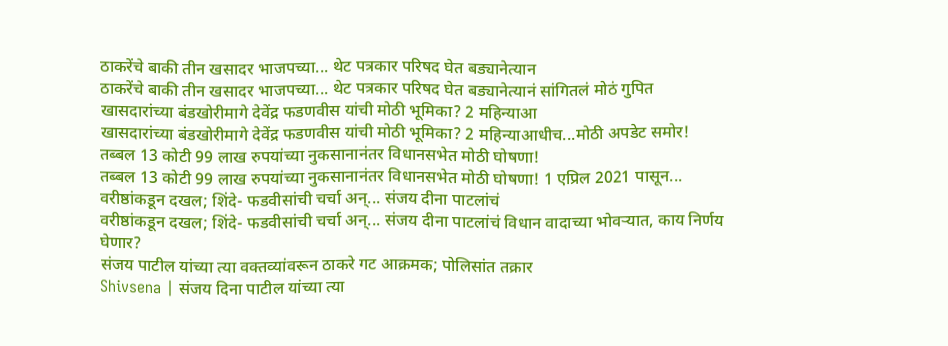ठाकरेंचे बाकी तीन खसादर भाजपच्या... थेट पत्रकार परिषद घेत बड्यानेत्यान
ठाकरेंचे बाकी तीन खसादर भाजपच्या... थेट पत्रकार परिषद घेत बड्यानेत्यानं सांगितलं मोठं गुपित
खासदारांच्या बंडखोरीमागे देवेंद्र फडणवीस यांची मोठी भूमिका? 2 महिन्याआ
खासदारांच्या बंडखोरीमागे देवेंद्र फडणवीस यांची मोठी भूमिका? 2 महिन्याआधीच...मोठी अपडेट समोर!
तब्बल 13 कोटी 99 लाख रुपयांच्या नुकसानानंतर विधानसभेत मोठी घोषणा!
तब्बल 13 कोटी 99 लाख रुपयांच्या नुकसानानंतर विधानसभेत मोठी घोषणा! 1 एप्रिल 2021 पासून...
वरीष्ठांकडून दखल; शिंदे- फडवीसांची चर्चा अन्... संजय दीना पाटलांचं
वरीष्ठांकडून दखल; शिंदे- फडवीसांची चर्चा अन्... संजय दीना पाटलांचं विधान वादाच्या भोवऱ्यात, काय निर्णय घेणार?
संजय पाटील यांच्या त्या वक्तव्यांवरून ठाकरे गट आक्रमक; पोलिसांत तक्रार
Shivsena | संजय दिना पाटील यांच्या त्या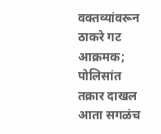वक्तव्यांवरून ठाकरे गट आक्रमक; पोलिसांत तक्रार दाखल
आता सगळंच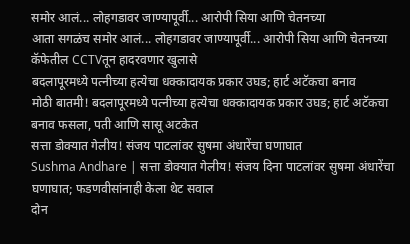समोर आलं... लोहगडावर जाण्यापूर्वी... आरोपी सिया आणि चेतनच्या
आता सगळंच समोर आलं... लोहगडावर जाण्यापूर्वी... आरोपी सिया आणि चेतनच्या कॅफेतील CCTVतून हादरवणार खुलासे
बदलापूरमध्ये पत्नीच्या हत्येचा धक्कादायक प्रकार उघड; हार्ट अटॅकचा बनाव
मोठी बातमी! बदलापूरमध्ये पत्नीच्या हत्येचा धक्कादायक प्रकार उघड; हार्ट अटॅकचा बनाव फसला, पती आणि सासू अटकेत
सत्ता डोक्यात गेलीय! संजय पाटलांवर सुषमा अंधारेंचा घणाघात
Sushma Andhare | सत्ता डोक्यात गेलीय! संजय दिना पाटलांवर सुषमा अंधारेंचा घणाघात; फडणवीसांनाही केला थेट सवाल
दोन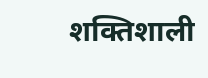शक्तिशाली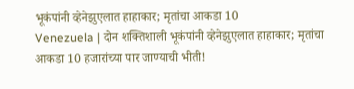भूकंपांनी व्हेनेझुएलात हाहाकार; मृतांचा आकडा 10
Venezuela | दोन शक्तिशाली भूकंपांनी व्हेनेझुएलात हाहाकार; मृतांचा आकडा 10 हजारांच्या पार जाण्याची भीती!